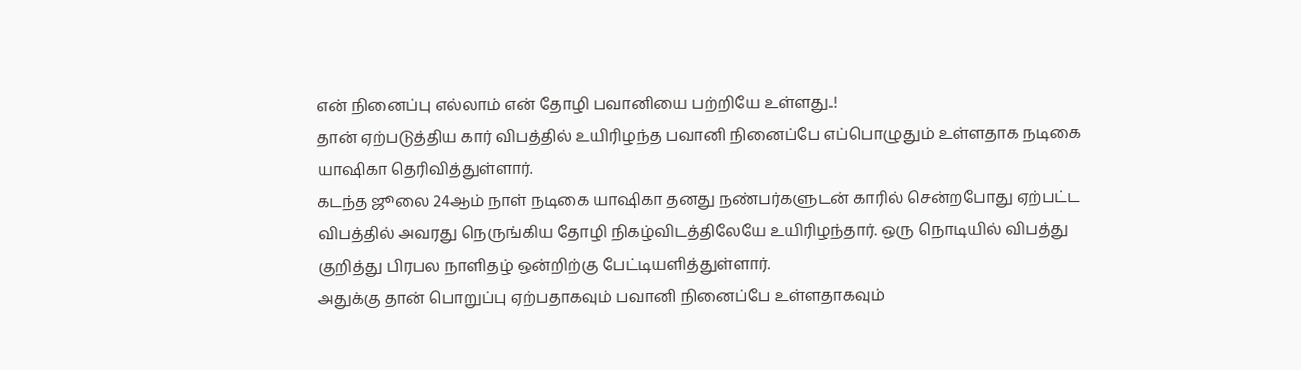என் நினைப்பு எல்லாம் என் தோழி பவானியை பற்றியே உள்ளது..!
தான் ஏற்படுத்திய கார் விபத்தில் உயிரிழந்த பவானி நினைப்பே எப்பொழுதும் உள்ளதாக நடிகை யாஷிகா தெரிவித்துள்ளார்.
கடந்த ஜூலை 24ஆம் நாள் நடிகை யாஷிகா தனது நண்பர்களுடன் காரில் சென்றபோது ஏற்பட்ட விபத்தில் அவரது நெருங்கிய தோழி நிகழ்விடத்திலேயே உயிரிழந்தார். ஒரு நொடியில் விபத்து குறித்து பிரபல நாளிதழ் ஒன்றிற்கு பேட்டியளித்துள்ளார்.
அதுக்கு தான் பொறுப்பு ஏற்பதாகவும் பவானி நினைப்பே உள்ளதாகவும்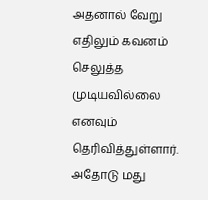அதனால் வேறு எதிலும் கவனம் செலுத்த முடியவில்லை எனவும் தெரிவித்துள்ளார். அதோடு மது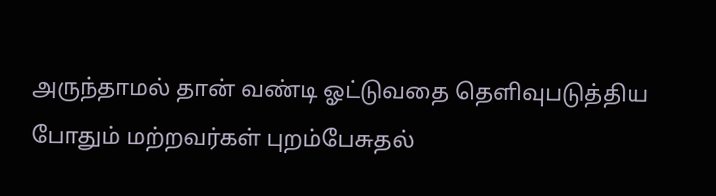அருந்தாமல் தான் வண்டி ஓட்டுவதை தெளிவுபடுத்திய போதும் மற்றவர்கள் புறம்பேசுதல்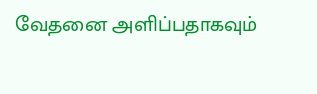வேதனை அளிப்பதாகவும்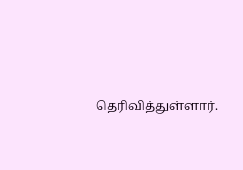தெரிவித்துள்ளார்.